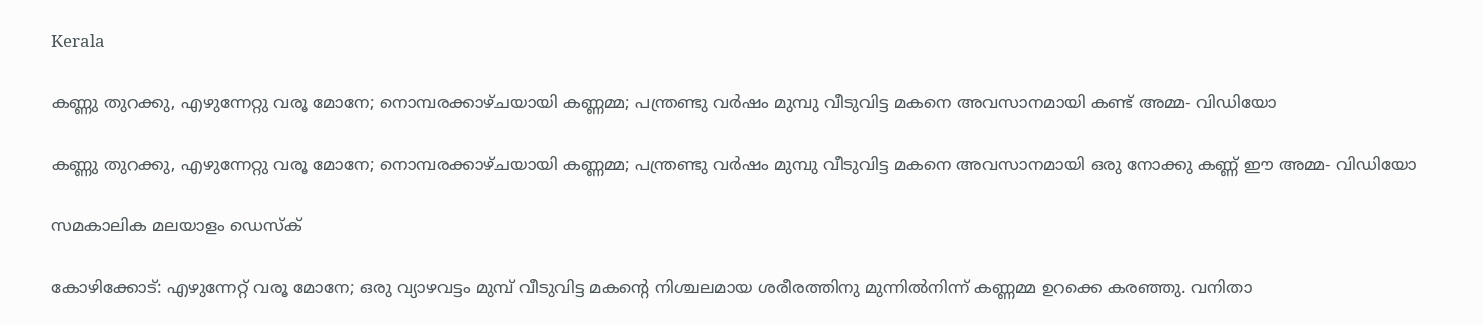Kerala

കണ്ണു തുറക്കു, എഴുന്നേറ്റു വരൂ മോനേ; നൊമ്പരക്കാഴ്ചയായി കണ്ണമ്മ; പന്ത്രണ്ടു വർഷം മുമ്പു വീടുവിട്ട മകനെ അവസാനമായി കണ്ട് അമ്മ- വിഡിയോ

കണ്ണു തുറക്കു, എഴുന്നേറ്റു വരൂ മോനേ; നൊമ്പരക്കാഴ്ചയായി കണ്ണമ്മ; പന്ത്രണ്ടു വർഷം മുമ്പു വീടുവിട്ട മകനെ അവസാനമായി ഒരു നോക്കു കണ്ണ് ഈ അമ്മ- വിഡിയോ

സമകാലിക മലയാളം ഡെസ്ക്

കോഴിക്കോട്: എഴുന്നേറ്റ് വരൂ മോനേ; ഒരു വ്യാഴവട്ടം മുമ്പ് വീടുവിട്ട മകന്റെ നിശ്ചലമായ ശരീരത്തിനു മുന്നിൽനിന്ന് കണ്ണമ്മ ഉറക്കെ കരഞ്ഞു. വനിതാ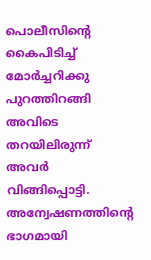പൊലീസിന്റെ കൈപിടിച്ച് മോർച്ചറിക്കു പുറത്തിറങ്ങി അവിടെ തറയിലിരുന്ന് അവർ വിങ്ങിപ്പൊട്ടി. അന്വേഷണത്തിന്റെ ഭാഗമായി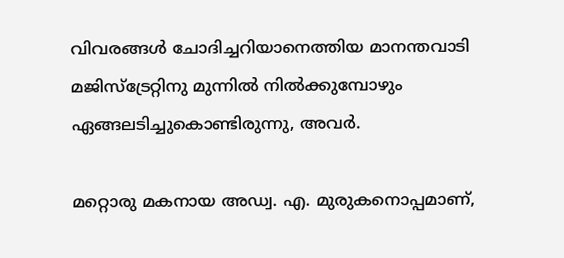വിവരങ്ങൾ ചോദിച്ചറിയാനെത്തിയ മാനന്തവാടി മജിസ്ട്രേറ്റിനു മുന്നിൽ നിൽക്കുമ്പോഴും ഏങ്ങലടിച്ചുകൊണ്ടിരുന്നു, അവർ.

മറ്റൊരു മകനായ അഡ്വ. എ. മുരുകനൊപ്പമാണ്,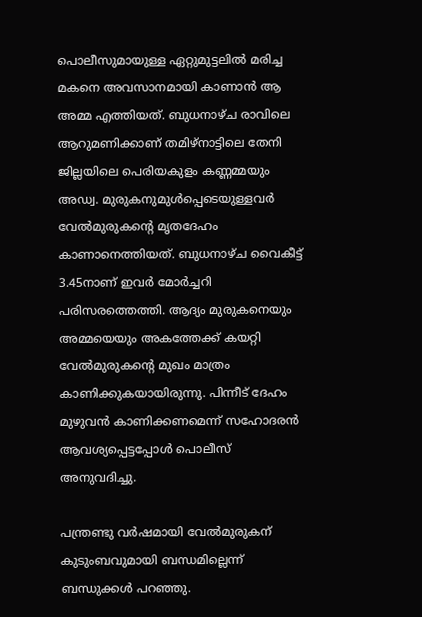പൊലീസുമായുള്ള ഏറ്റുമുട്ടലിൽ മരിച്ച മകനെ അവസാനമായി കാണാൻ ആ അമ്മ എത്തിയത്. ബുധനാഴ്ച രാവിലെ ആറുമണിക്കാണ് തമിഴ്നാട്ടിലെ തേനി ജില്ലയിലെ പെരിയകുളം കണ്ണമ്മയും അഡ്വ. മുരുകനുമുൾപ്പെടെയുള്ളവർ വേൽമുരുകന്റെ മൃതദേഹം കാണാനെത്തിയത്. ബുധനാഴ്ച വൈകീട്ട് 3.45നാണ് ഇവർ മോർച്ചറി പരിസരത്തെത്തി. ആദ്യം മുരുകനെയും അമ്മയെയും അകത്തേക്ക് കയറ്റി വേൽമുരുകന്റെ മുഖം മാത്രം കാണിക്കുകയായിരുന്നു. പിന്നീട് ദേഹം മുഴുവൻ കാണിക്കണമെന്ന് സഹോദരൻ ആവശ്യപ്പെട്ടപ്പോൾ പൊലീസ് അനുവദിച്ചു.

പന്ത്രണ്ടു വർഷമായി വേൽമുരുകന് കുടുംബവുമായി ബന്ധമില്ലെന്ന് ബന്ധുക്കൾ പറഞ്ഞു.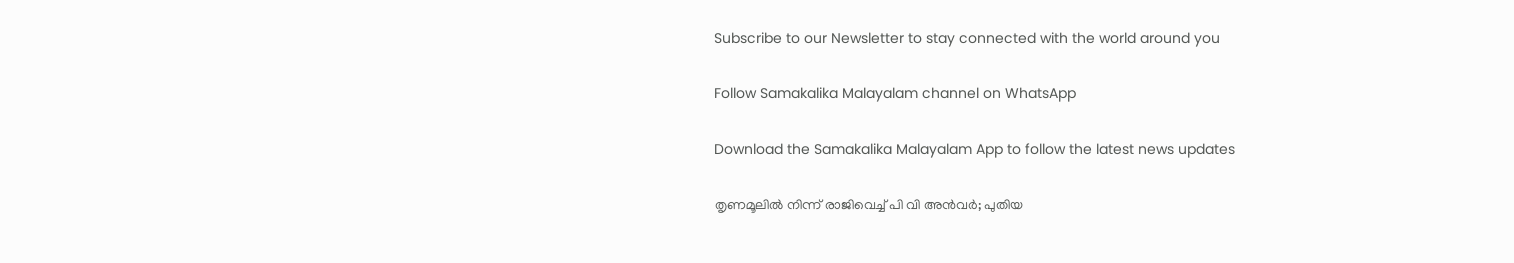Subscribe to our Newsletter to stay connected with the world around you

Follow Samakalika Malayalam channel on WhatsApp

Download the Samakalika Malayalam App to follow the latest news updates

തൃണമൂലില്‍ നിന്ന് രാജിവെച്ച് പി വി അന്‍വര്‍; പുതിയ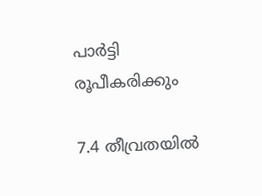പാര്‍ട്ടി രൂപീകരിക്കും

7.4 തീവ്രതയിൽ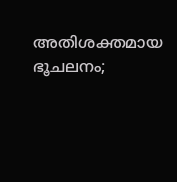അതിശക്തമായ ഭൂചലനം;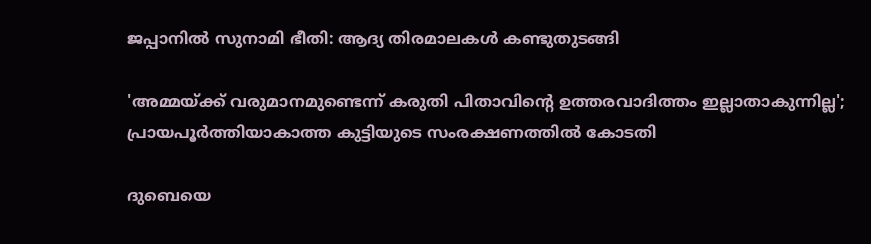ജപ്പാനിൽ സുനാമി ഭീതി: ആദ്യ തിരമാലകൾ കണ്ടുതുടങ്ങി

'അമ്മയ്ക്ക് വരുമാനമുണ്ടെന്ന് കരുതി പിതാവിന്റെ ഉത്തരവാദിത്തം ഇല്ലാതാകുന്നില്ല'; പ്രായപൂര്‍ത്തിയാകാത്ത കുട്ടിയുടെ സംരക്ഷണത്തില്‍ കോടതി

ദുബെയെ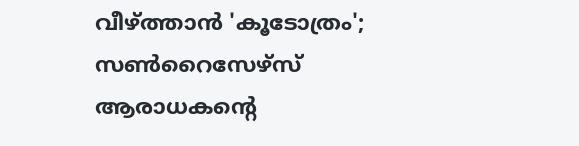വീഴ്ത്താൻ 'കൂടോത്രം'; സൺറൈസേഴ്സ് ആരാധകന്റെ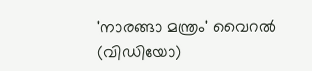'നാരങ്ങാ മന്ത്രം' വൈറൽ (വിഡിയോ)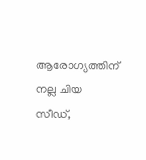ആരോഗ്യത്തിന് നല്ല ചിയ സീഡ്,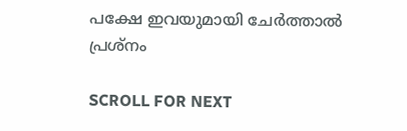പക്ഷേ ഇവയുമായി ചേർത്താൽ പ്രശ്നം

SCROLL FOR NEXT